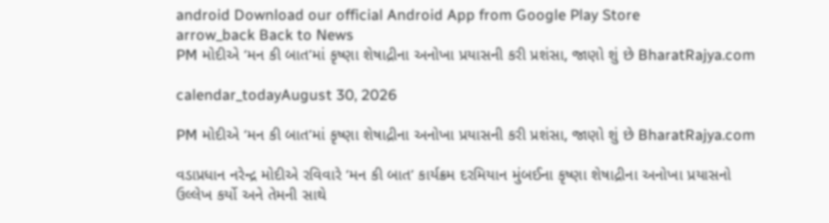android Download our official Android App from Google Play Store
arrow_back Back to News
PM મોદીએ ‘મન કી બાત’માં કૃષ્ણા શેષાદ્રીના અનોખા પ્રયાસની કરી પ્રશંસા, જાણો શું છે BharatRajya.com

calendar_todayAugust 30, 2026

PM મોદીએ ‘મન કી બાત’માં કૃષ્ણા શેષાદ્રીના અનોખા પ્રયાસની કરી પ્રશંસા, જાણો શું છે BharatRajya.com

વડાપ્રધાન નરેન્દ્ર મોદીએ રવિવારે ‘મન કી બાત’ કાર્યક્રમ દરમિયાન મુંબઈના કૃષ્ણા શેષાદ્રીના અનોખા પ્રયાસનો ઉલ્લેખ કર્યો અને તેમની સાથે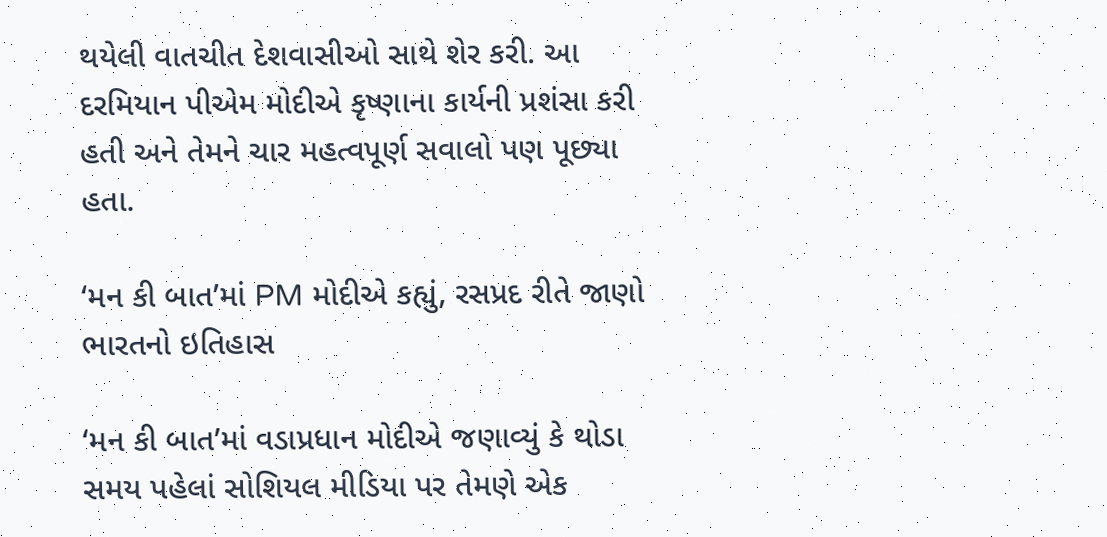થયેલી વાતચીત દેશવાસીઓ સાથે શેર કરી. આ દરમિયાન પીએમ મોદીએ કૃષ્ણાના કાર્યની પ્રશંસા કરી હતી અને તેમને ચાર મહત્વપૂર્ણ સવાલો પણ પૂછ્યા હતા.

‘મન કી બાત’માં PM મોદીએ કહ્યું, રસપ્રદ રીતે જાણો ભારતનો ઇતિહાસ

‘મન કી બાત’માં વડાપ્રધાન મોદીએ જણાવ્યું કે થોડા સમય પહેલાં સોશિયલ મીડિયા પર તેમણે એક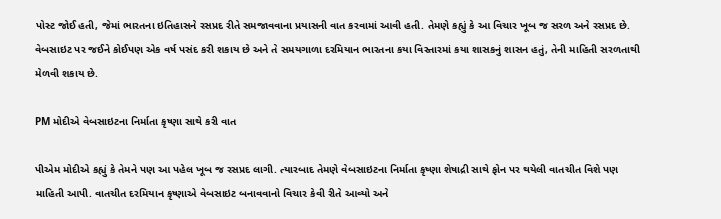પોસ્ટ જોઈ હતી, જેમાં ભારતના ઇતિહાસને રસપ્રદ રીતે સમજાવવાના પ્રયાસની વાત કરવામાં આવી હતી. તેમણે કહ્યું કે આ વિચાર ખૂબ જ સરળ અને રસપ્રદ છે. વેબસાઇટ પર જઈને કોઈપણ એક વર્ષ પસંદ કરી શકાય છે અને તે સમયગાળા દરમિયાન ભારતના કયા વિસ્તારમાં કયા શાસકનું શાસન હતું, તેની માહિતી સરળતાથી મેળવી શકાય છે.

PM મોદીએ વેબસાઇટના નિર્માતા કૃષ્ણા સાથે કરી વાત

પીએમ મોદીએ કહ્યું કે તેમને પણ આ પહેલ ખૂબ જ રસપ્રદ લાગી. ત્યારબાદ તેમણે વેબસાઇટના નિર્માતા કૃષ્ણા શેષાદ્રી સાથે ફોન પર થયેલી વાતચીત વિશે પણ માહિતી આપી. વાતચીત દરમિયાન કૃષ્ણાએ વેબસાઇટ બનાવવાનો વિચાર કેવી રીતે આવ્યો અને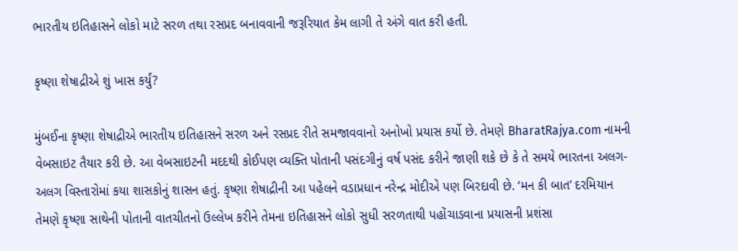ભારતીય ઇતિહાસને લોકો માટે સરળ તથા રસપ્રદ બનાવવાની જરૂરિયાત કેમ લાગી તે અંગે વાત કરી હતી.

કૃષ્ણા શેષાદ્રીએ શું ખાસ કર્યું?

મુંબઈના કૃષ્ણા શેષાદ્રીએ ભારતીય ઇતિહાસને સરળ અને રસપ્રદ રીતે સમજાવવાનો અનોખો પ્રયાસ કર્યો છે. તેમણે BharatRajya.com નામની વેબસાઇટ તૈયાર કરી છે. આ વેબસાઇટની મદદથી કોઈપણ વ્યક્તિ પોતાની પસંદગીનું વર્ષ પસંદ કરીને જાણી શકે છે કે તે સમયે ભારતના અલગ-અલગ વિસ્તારોમાં કયા શાસકોનું શાસન હતું. કૃષ્ણા શેષાદ્રીની આ પહેલને વડાપ્રધાન નરેન્દ્ર મોદીએ પણ બિરદાવી છે. ‘મન કી બાત’ દરમિયાન તેમણે કૃષ્ણા સાથેની પોતાની વાતચીતનો ઉલ્લેખ કરીને તેમના ઇતિહાસને લોકો સુધી સરળતાથી પહોંચાડવાના પ્રયાસની પ્રશંસા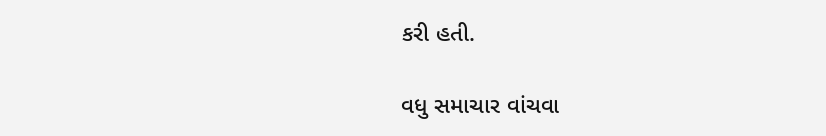કરી હતી.

વધુ સમાચાર વાંચવા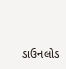ડાઉનલોડ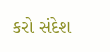કરો સંદેશ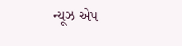ન્યૂઝ એપ